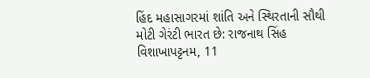હિંદ મહાસાગરમાં શાંતિ અને સ્થિરતાની સૌથી મોટી ગેરંટી ભારત છે: રાજનાથ સિંહ
વિશાખાપટ્ટનમ, 11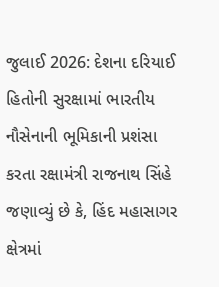જુલાઈ 2026: દેશના દરિયાઈ હિતોની સુરક્ષામાં ભારતીય નૌસેનાની ભૂમિકાની પ્રશંસા કરતા રક્ષામંત્રી રાજનાથ સિંહે જણાવ્યું છે કે, હિંદ મહાસાગર ક્ષેત્રમાં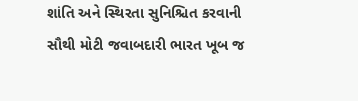શાંતિ અને સ્થિરતા સુનિશ્ચિત કરવાની સૌથી મોટી જવાબદારી ભારત ખૂબ જ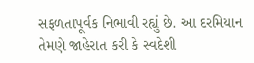સફળતાપૂર્વક નિભાવી રહ્યું છે. આ દરમિયાન તેમણે જાહેરાત કરી કે સ્વદેશી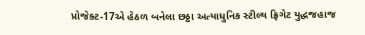પ્રોજેક્ટ-17એ હેઠળ બનેલા છઠ્ઠા અત્યાધુનિક સ્ટીલ્થ ફ્રિગેટ યુદ્ધજહાજ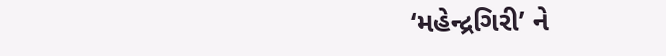‘મહેન્દ્રગિરી’ ને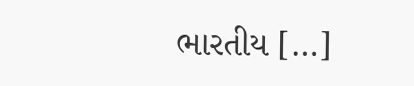ભારતીય […]